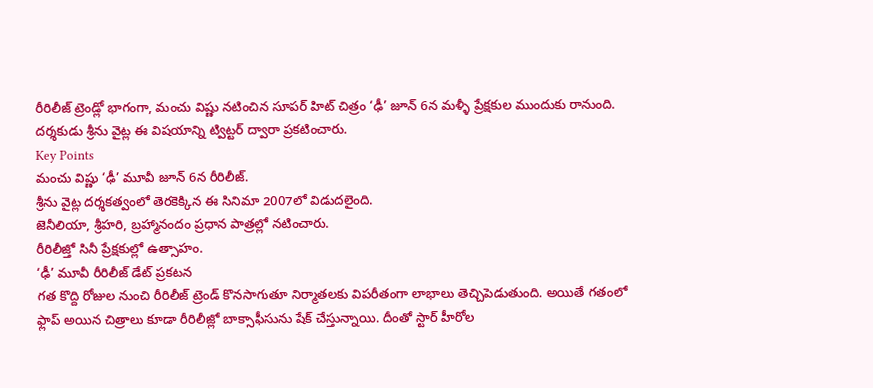రీరిలీజ్ ట్రెండ్లో భాగంగా, మంచు విష్ణు నటించిన సూపర్ హిట్ చిత్రం ‘ఢీ’ జూన్ 6న మళ్ళీ ప్రేక్షకుల ముందుకు రానుంది. దర్శకుడు శ్రీను వైట్ల ఈ విషయాన్ని ట్విట్టర్ ద్వారా ప్రకటించారు.
Key Points
మంచు విష్ణు ‘ఢీ’ మూవీ జూన్ 6న రీరిలీజ్.
శ్రీను వైట్ల దర్శకత్వంలో తెరకెక్కిన ఈ సినిమా 2007లో విడుదలైంది.
జెనీలియా, శ్రీహరి, బ్రహ్మానందం ప్రధాన పాత్రల్లో నటించారు.
రీరిలీజ్తో సినీ ప్రేక్షకుల్లో ఉత్సాహం.
‘ఢీ’ మూవీ రీరిలీజ్ డేట్ ప్రకటన
గత కొద్ది రోజుల నుంచి రీరిలీజ్ ట్రెండ్ కొనసాగుతూ నిర్మాతలకు విపరీతంగా లాభాలు తెచ్చిపెడుతుంది. అయితే గతంలో ఫ్లాప్ అయిన చిత్రాలు కూడా రీరిలీజ్లో బాక్సాఫీసును షేక్ చేస్తున్నాయి. దీంతో స్టార్ హీరోల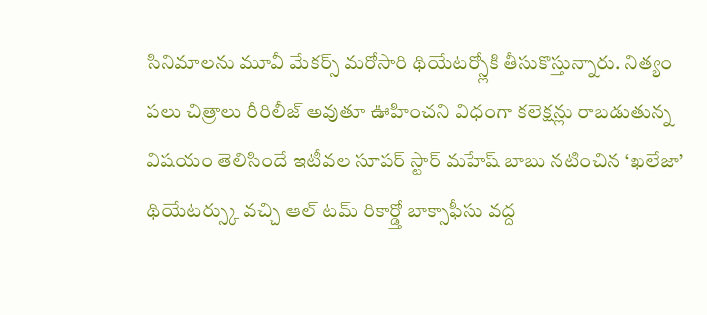సినిమాలను మూవీ మేకర్స్ మరోసారి థియేటర్స్లోకి తీసుకొస్తున్నారు. నిత్యం పలు చిత్రాలు రీరిలీజ్ అవుతూ ఊహించని విధంగా కలెక్షన్లు రాబడుతున్న విషయం తెలిసిందే ఇటీవల సూపర్ స్టార్ మహేష్ బాబు నటించిన ‘ఖలేజా’ థియేటర్స్కు వచ్చి ఆల్ టమ్ రికార్డ్తో బాక్సాఫీసు వద్ద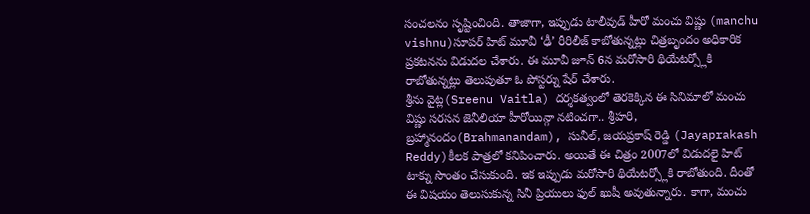సంచలనం సృష్టించింది. తాజాగా, ఇప్పుడు టాలీవుడ్ హీరో మంచు విష్ణు (manchu vishnu)సూపర్ హిట్ మూవీ ‘ఢీ’ రీరిలీజ్ కాబోతున్నట్లు చిత్రబృందం అధికారిక ప్రకటనను విడుదల చేశారు. ఈ మూవీ జూన్ 6న మరోసారి థియేటర్స్లోకి రాబోతున్నట్లు తెలుపుతూ ఓ పోస్టర్ను షేర్ చేశారు.
శ్రీను వైట్ల(Sreenu Vaitla) దర్శకత్వంలో తెరకెక్కిన ఈ సినిమాలో మంచు విష్ణు సరసన జెనీలియా హీరోయిన్గా నటించగా.. శ్రీహరి, బ్రహ్మానందం(Brahmanandam), సునీల్, జయప్రకాష్ రెడ్డి (Jayaprakash Reddy)కీలక పాత్రలో కనిపించారు. అయితే ఈ చిత్రం 2007లో విడుదలై హిట్ టాక్ను సొంతం చేసుకుంది. ఇక ఇప్పుడు మరోసారి థియేటర్స్లోకి రాబోతుంది. దీంతో ఈ విషయం తెలుసుకున్న సినీ ప్రియులు ఫుల్ ఖుషీ అవుతున్నారు. కాగా, మంచు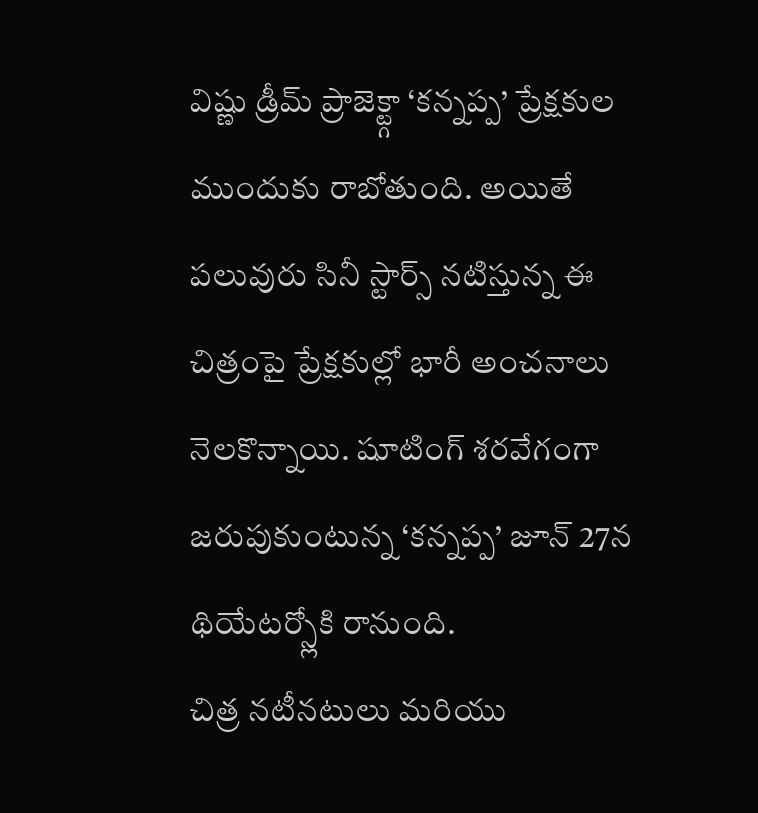విష్ణు డ్రీమ్ ప్రాజెక్ట్గా ‘కన్నప్ప’ ప్రేక్షకుల ముందుకు రాబోతుంది. అయితే పలువురు సినీ స్టార్స్ నటిస్తున్న ఈ చిత్రంపై ప్రేక్షకుల్లో భారీ అంచనాలు నెలకొన్నాయి. షూటింగ్ శరవేగంగా జరుపుకుంటున్న ‘కన్నప్ప’ జూన్ 27న థియేటర్స్లోకి రానుంది.
చిత్ర నటీనటులు మరియు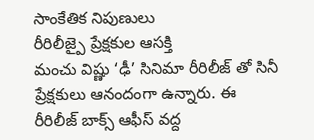సాంకేతిక నిపుణులు
రీరిలీజ్పై ప్రేక్షకుల ఆసక్తి
మంచు విష్ణు ‘ఢీ’ సినిమా రీరిలీజ్ తో సినీ ప్రేక్షకులు ఆనందంగా ఉన్నారు. ఈ రీరిలీజ్ బాక్స్ ఆఫీస్ వద్ద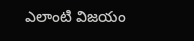ఎలాంటి విజయం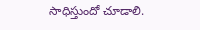సాధిస్తుందో చూడాలి.